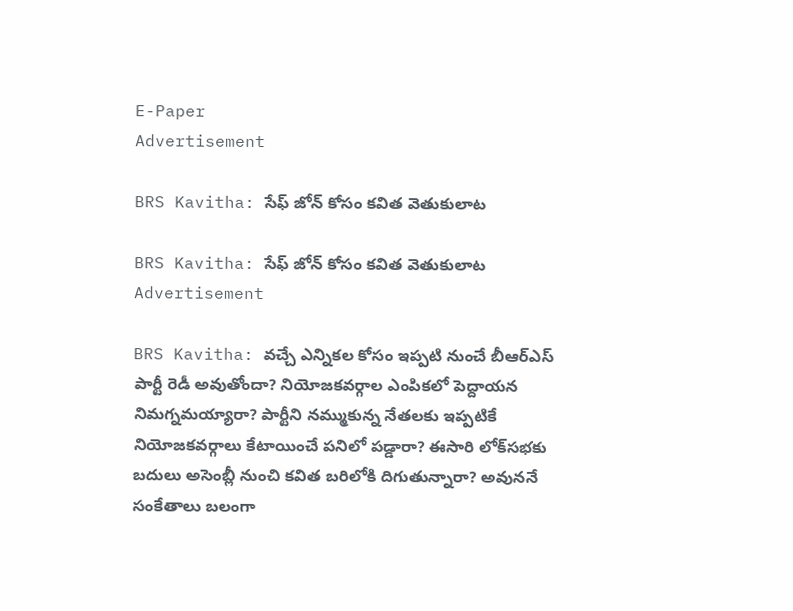E-Paper
Advertisement

BRS Kavitha: సేఫ్ జోన్ కోసం కవిత వెతుకులాట

BRS Kavitha: సేఫ్ జోన్ కోసం కవిత వెతుకులాట
Advertisement

BRS Kavitha: వచ్చే ఎన్నికల కోసం ఇప్పటి నుంచే బీఆర్ఎస్ పార్టీ రెడీ అవుతోందా? నియోజకవర్గాల ఎంపికలో పెద్దాయన నిమగ్నమయ్యారా? పార్టీని నమ్ముకున్న నేతలకు ఇప్పటికే నియోజకవర్గాలు కేటాయించే పనిలో పడ్డారా? ఈసారి లోక్‌సభకు బదులు అసెంబ్లీ నుంచి కవిత బరిలోకి దిగుతున్నారా? అవుననే సంకేతాలు బలంగా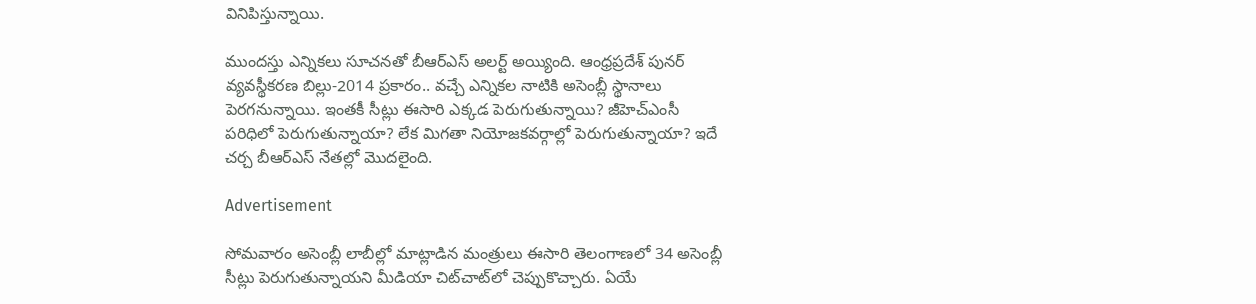వినిపిస్తున్నాయి.

ముందస్తు ఎన్నికలు సూచనతో బీఆర్ఎస్ అలర్ట్ అయ్యింది. ఆంధ్రప్రదేశ్ పునర్‌ వ్యవస్థీకరణ బిల్లు-2014 ప్రకారం.. వచ్చే ఎన్నికల నాటికి అసెంబ్లీ స్థానాలు పెరగనున్నాయి. ఇంతకీ సీట్లు ఈసారి ఎక్కడ పెరుగుతున్నాయి? జీహెచ్ఎంసీ పరిధిలో పెరుగుతున్నాయా? లేక మిగతా నియోజకవర్గాల్లో పెరుగుతున్నాయా? ఇదే చర్చ బీఆర్ఎస్ నేతల్లో మొదలైంది.

Advertisement

సోమవారం అసెంబ్లీ లాబీల్లో మాట్లాడిన మంత్రులు ఈసారి తెలంగాణలో 34 అసెంబ్లీ సీట్లు పెరుగుతున్నాయని మీడియా చిట్‌చాట్‌లో చెప్పుకొచ్చారు. ఏయే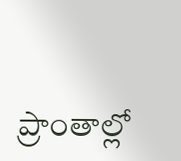ప్రాంతాల్లో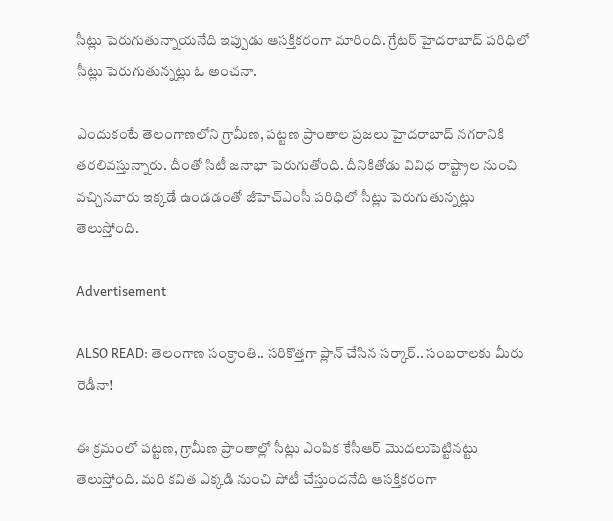సీట్లు పెరుగుతున్నాయనేది ఇప్పుడు ఆసక్తికరంగా మారింది. గ్రేటర్ హైదరాబాద్ పరిధిలో సీట్లు పెరుగుతున్నట్లు ఓ అంచనా.

ఎందుకంటే తెలంగాణలోని గ్రామీణ, పట్టణ ప్రాంతాల ప్రజలు హైదరాబాద్ నగరానికి తరలివస్తున్నారు. దీంతో సిటీ జనాభా పెరుగుతోంది. దీనికితోడు వివిధ రాష్ట్రాల నుంచి వచ్చినవారు ఇక్కడే ఉండడంతో జీహెచ్ఎంసీ పరిధిలో సీట్లు పెరుగుతున్నట్లు తెలుస్తోంది.

Advertisement

ALSO READ: తెలంగాణ సంక్రాంతి.. సరికొత్తగా ప్లాన్ చేసిన సర్కార్.. సంబరాలకు మీరు రెడీనా!

ఈ క్రమంలో పట్టణ, గ్రామీణ ప్రాంతాల్లో సీట్లు ఎంపిక కేసీఆర్ మొదలుపెట్టినట్టు తెలుస్తోంది. మరి కవిత ఎక్కడి నుంచి పోటీ చేస్తుందనేది ఆసక్తికరంగా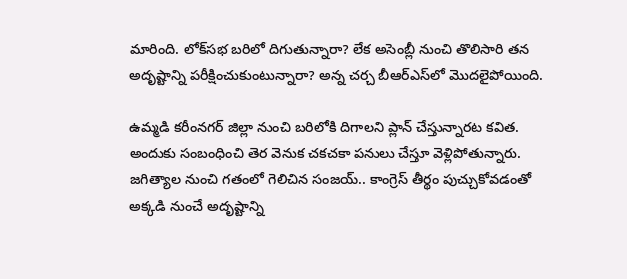మారింది. లోక్‌సభ బరిలో దిగుతున్నారా? లేక అసెంబ్లీ నుంచి తొలిసారి తన అదృష్టాన్ని పరీక్షించుకుంటున్నారా? అన్న చర్చ బీఆర్ఎస్‌లో మొదలైపోయింది.

ఉమ్మడి కరీంనగర్ జిల్లా నుంచి బరిలోకి దిగాలని ప్లాన్ చేస్తున్నారట కవిత. అందుకు సంబంధించి తెర వెనుక చకచకా పనులు చేస్తూ వెళ్లిపోతున్నారు. జగిత్యాల నుంచి గతంలో గెలిచిన సంజయ్.. కాంగ్రెస్ తీర్థం పుచ్చుకోవడంతో అక్కడి నుంచే అదృష్టాన్ని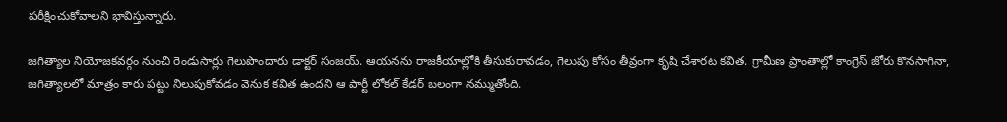పరీక్షించుకోవాలని భావిస్తున్నారు.

జగిత్యాల నియోజకవర్గం నుంచి రెండుసార్లు గెలుపొందారు డాక్టర్ సంజయ్. ఆయనను రాజకీయాల్లోకి తీసుకురావడం, గెలుపు కోసం తీవ్రంగా కృషి చేశారట కవిత. గ్రామీణ ప్రాంతాల్లో కాంగ్రెస్ జోరు కొనసాగినా, జగిత్యాలలో మాత్రం కారు పట్టు నిలుపుకోవడం వెనుక కవిత ఉందని ఆ పార్టీ లోకల్ కేడర్ బలంగా నమ్ముతోంది.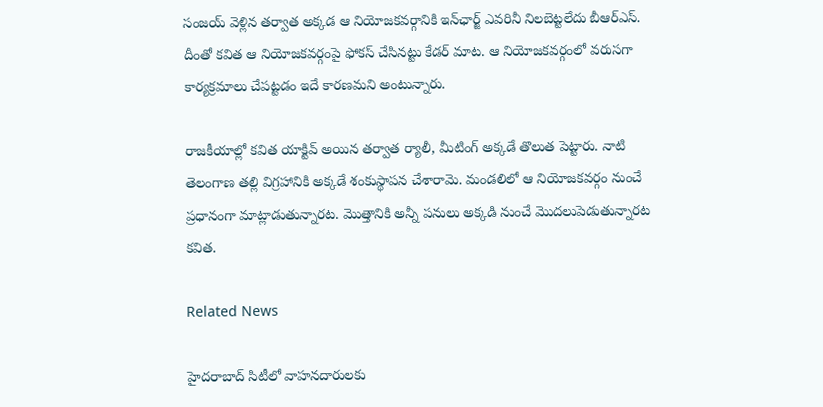సంజయ్ వెళ్లిన తర్వాత అక్కడ ఆ నియోజకవర్గానికి ఇన్‌ఛార్జ్ ఎవరినీ నిలబెట్టలేదు బీఆర్ఎస్. దీంతో కవిత ఆ నియోజకవర్గంపై ఫోకస్ చేసినట్టు కేడర్ మాట. ఆ నియోజకవర్గంలో వరుసగా కార్యక్రమాలు చేపట్టడం ఇదే కారణమని అంటున్నారు.

రాజకీయాల్లో కవిత యాక్టివ్ అయిన తర్వాత ర్యాలీ, మీటింగ్ అక్కడే తొలుత పెట్టారు. నాటి తెలంగాణ తల్లి విగ్రహానికి అక్కడే శంకుస్థాపన చేశారామె. మండలిలో ఆ నియోజకవర్గం నుంచే ప్రధానంగా మాట్లాడుతున్నారట. మొత్తానికి అన్నీ పనులు అక్కడి నుంచే మొదలుపెడుతున్నారట కవిత.

Related News

హైదరాబాద్ సిటీలో వాహనదారులకు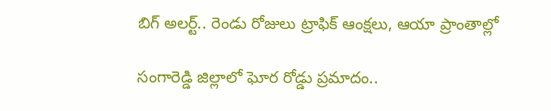బిగ్ అలర్ట్.. రెండు రోజులు ట్రాఫిక్ ఆంక్షలు, ఆయా ప్రాంతాల్లో

సంగారెడ్డి జిల్లాలో ఘోర రోడ్డు ప్రమాదం..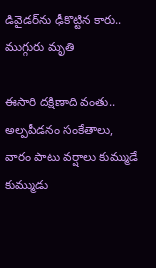డివైడర్‌ను ఢీకొట్టిన కారు.. ముగ్గురు మృతి

ఈసారి దక్షిణాది వంతు.. అల్పపీడనం సంకేతాలు, వారం పాటు వర్షాలు కుమ్ముడే కుమ్ముడు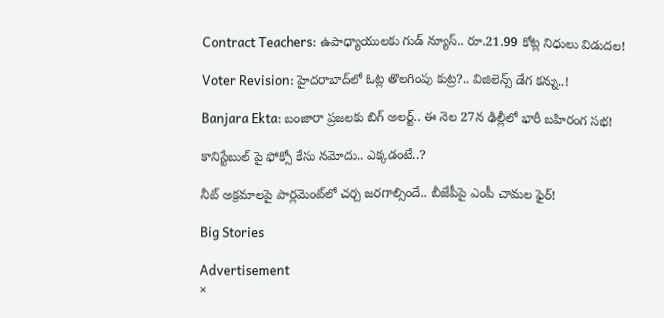Contract Teachers: ఉపాధ్యాయులకు గుడ్ న్యూస్.. రూ.21.99 కోట్ల నిధులు విడుదల!

Voter Revision: హైదరాబాద్‌లో ఓట్ల తొలగింపు కుట్ర?.. విజిలెన్స్ డేగ కన్ను..!

Banjara Ekta: బంజారా ప్రజలకు బిగ్ అలర్ట్.. ఈ నెల 27న ఢిల్లీలో భారీ బహిరంగ సభ!

కానిస్టేబుల్ పై ఫోక్సో కేసు నమోదు.. ఎక్కడంటే..?

నీట్ అక్రమాలపై పార్లమెంట్‌లో చర్చ జరగాల్సిందే.. బీజేపీపై ఎంపీ చామల ఫైర్!

Big Stories

Advertisement
×